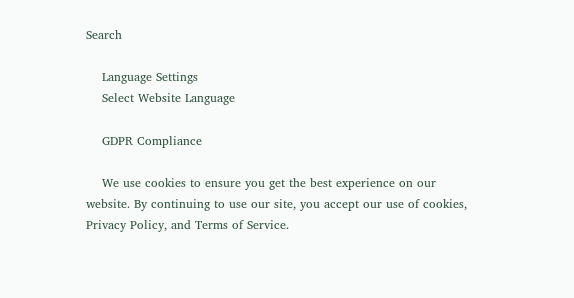Search

    Language Settings
    Select Website Language

    GDPR Compliance

    We use cookies to ensure you get the best experience on our website. By continuing to use our site, you accept our use of cookies, Privacy Policy, and Terms of Service.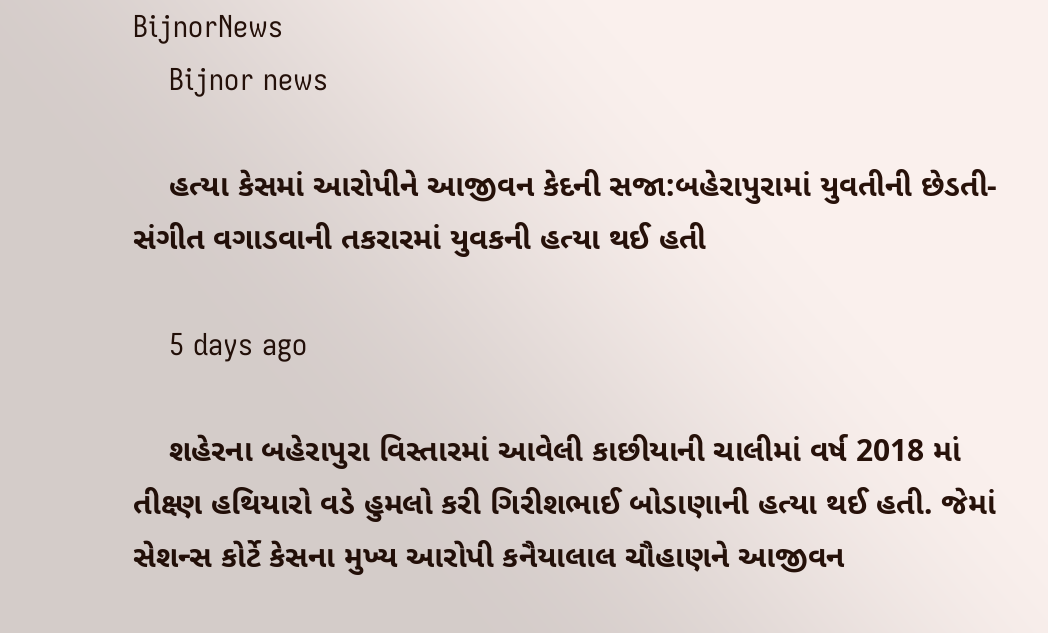BijnorNews
    Bijnor news

    હત્યા કેસમાં આરોપીને આજીવન કેદની સજા:બહેરાપુરામાં યુવતીની છેડતી-સંગીત વગાડવાની તકરારમાં યુવકની હત્યા થઈ હતી

    5 days ago

    શહેરના બહેરાપુરા વિસ્તારમાં આવેલી કાછીયાની ચાલીમાં વર્ષ 2018 માં તીક્ષ્ણ હથિયારો વડે હુમલો કરી ગિરીશભાઈ બોડાણાની હત્યા થઈ હતી. જેમાં સેશન્સ કોર્ટે કેસના મુખ્ય આરોપી કનૈયાલાલ ચૌહાણને આજીવન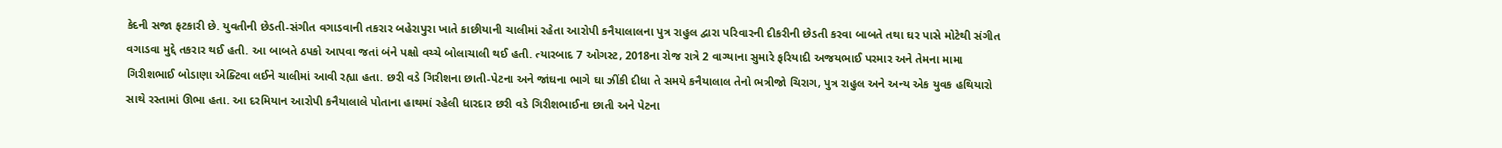કેદની સજા ફટકારી છે. યુવતીની છેડતી-સંગીત વગાડવાની તકરાર બહેરાપુરા ખાતે કાછીયાની ચાલીમાં રહેતા આરોપી કનૈયાલાલના પુત્ર રાહુલ દ્વારા પરિવારની દીકરીની છેડતી કરવા બાબતે તથા ઘર પાસે મોટેથી સંગીત વગાડવા મુદ્દે તકરાર થઈ હતી. આ બાબતે ઠપકો આપવા જતાં બંને પક્ષો વચ્ચે બોલાચાલી થઈ હતી. ત્યારબાદ 7 ઓગસ્ટ, 2018ના રોજ રાત્રે 2 વાગ્યાના સુમારે ફરિયાદી અજયભાઈ પરમાર અને તેમના મામા ગિરીશભાઈ બોડાણા એક્ટિવા લઈને ચાલીમાં આવી રહ્યા હતા. છરી વડે ગિરીશના છાતી-પેટના અને જાંઘના ભાગે ઘા ઝીંકી દીધા તે સમયે કનૈયાલાલ તેનો ભત્રીજો ચિરાગ, પુત્ર રાહુલ અને અન્ય એક યુવક હથિયારો સાથે રસ્તામાં ઊભા હતા. આ દરમિયાન આરોપી કનૈયાલાલે પોતાના હાથમાં રહેલી ધારદાર છરી વડે ગિરીશભાઈના છાતી અને પેટના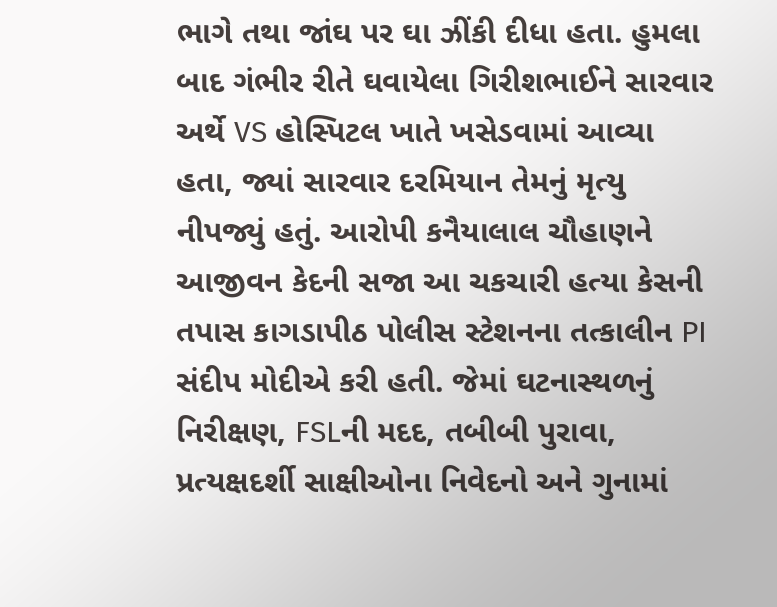ભાગે તથા જાંઘ પર ઘા ઝીંકી દીધા હતા. હુમલા બાદ ગંભીર રીતે ઘવાયેલા ગિરીશભાઈને સારવાર અર્થે VS હોસ્પિટલ ખાતે ખસેડવામાં આવ્યા હતા, જ્યાં સારવાર દરમિયાન તેમનું મૃત્યુ નીપજ્યું હતું. આરોપી કનૈયાલાલ ચૌહાણને આજીવન કેદની સજા આ ચકચારી હત્યા કેસની તપાસ કાગડાપીઠ પોલીસ સ્ટેશનના તત્કાલીન PI સંદીપ મોદીએ કરી હતી. જેમાં ઘટનાસ્થળનું નિરીક્ષણ, FSLની મદદ, તબીબી પુરાવા, પ્રત્યક્ષદર્શી સાક્ષીઓના નિવેદનો અને ગુનામાં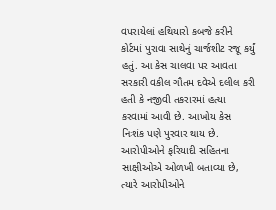વપરાયેલાં હથિયારો કબજે કરીને કોર્ટમાં પુરાવા સાથેનું ચાર્જશીટ રજૂ કર્યું હતું. આ કેસ ચાલવા પર આવતા સરકારી વકીલ ગૌતમ દવેએ દલીલ કરી હતી કે નજીવી તકરારમાં હત્યા કરવામાં આવી છે. આખોય કેસ નિઃશંક પણે પુરવાર થાય છે. આરોપીઓને ફરિયાદી સહિતના સાક્ષીઓએ ઓળખી બતાવ્યા છે, ત્યારે આરોપીઓને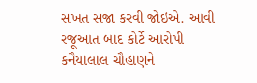સખત સજા કરવી જોઇએ. આવી રજૂઆત બાદ કોર્ટે આરોપી કનૈયાલાલ ચૌહાણને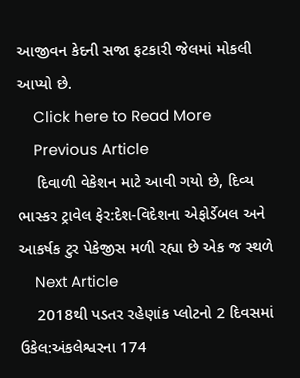આજીવન કેદની સજા ફટકારી જેલમાં મોકલી આપ્યો છે.
    Click here to Read More
    Previous Article
    દિવાળી વેકેશન માટે આવી ગયો છે, દિવ્ય ભાસ્કર ટ્રાવેલ ફેર:દેશ-વિદેશના એફોર્ડેબલ અને આકર્ષક ટુર પેકેજીસ મળી રહ્યા છે એક જ સ્થળે
    Next Article
    2018થી પડતર રહેણાંક પ્લોટનો 2 દિવસમાં ઉકેલ:અંકલેશ્વરના 174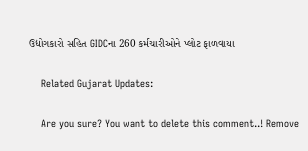ઉદ્યોગકારો સહિત GIDCના 260 કર્મચારીઓને પ્લોટ ફાળવાયા

    Related Gujarat Updates:

    Are you sure? You want to delete this comment..! Remove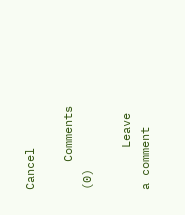Cancel

    Comments (0)

      Leave a comment